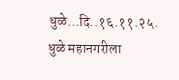धुळे…दि..१६.११.२५. धुळे महानगरीला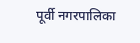पूर्वी नगरपालिका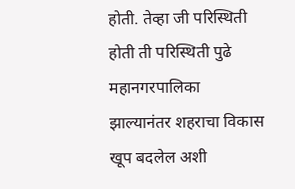होती. तेव्हा जी परिस्थिती होती ती परिस्थिती पुढे महानगरपालिका झाल्यानंतर शहराचा विकास खूप बदलेल अशी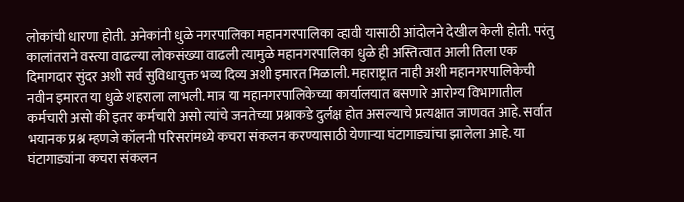लोकांची धारणा होती. अनेकांनी धुळे नगरपालिका महानगरपालिका व्हावी यासाठी आंदोलने देखील केली होती. परंतु कालांतराने वस्त्या वाढल्या लोकसंख्या वाढली त्यामुळे महानगरपालिका धुळे ही अस्तित्वात आली तिला एक दिमागदार सुंदर अशी सर्व सुविधायुक्त भव्य दिव्य अशी इमारत मिळाली. महाराष्ट्रात नाही अशी महानगरपालिकेची नवीन इमारत या धुळे शहराला लाभली. मात्र या महानगरपालिकेच्या कार्यालयात बसणारे आरोग्य विभागातील कर्मचारी असो की इतर कर्मचारी असो त्यांचे जनतेच्या प्रश्नाकडे दुर्लक्ष होत असल्याचे प्रत्यक्षात जाणवत आहे. सर्वात भयानक प्रश्न म्हणजे कॉलनी परिसरांमध्ये कचरा संकलन करण्यासाठी येणाऱ्या घंटागाड्यांचा झालेला आहे. या घंटागाड्यांना कचरा संकलन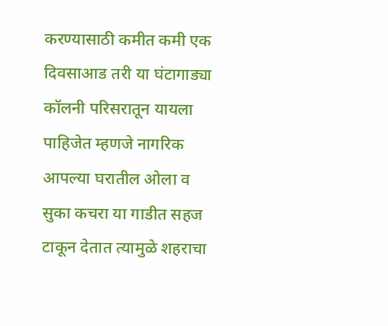करण्यासाठी कमीत कमी एक दिवसाआड तरी या घंटागाड्या कॉलनी परिसरातून यायला पाहिजेत म्हणजे नागरिक आपल्या घरातील ओला व सुका कचरा या गाडीत सहज टाकून देतात त्यामुळे शहराचा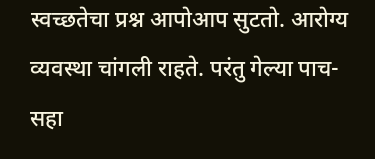स्वच्छतेचा प्रश्न आपोआप सुटतो. आरोग्य व्यवस्था चांगली राहते. परंतु गेल्या पाच-सहा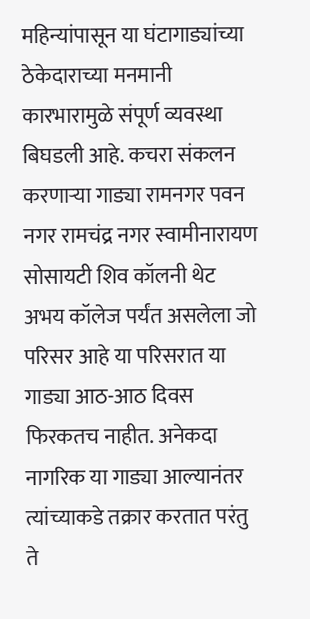महिन्यांपासून या घंटागाड्यांच्या ठेकेदाराच्या मनमानी कारभारामुळे संपूर्ण व्यवस्था बिघडली आहे. कचरा संकलन करणाऱ्या गाड्या रामनगर पवन नगर रामचंद्र नगर स्वामीनारायण सोसायटी शिव कॉलनी थेट अभय कॉलेज पर्यंत असलेला जो परिसर आहे या परिसरात या गाड्या आठ-आठ दिवस फिरकतच नाहीत. अनेकदा नागरिक या गाड्या आल्यानंतर त्यांच्याकडे तक्रार करतात परंतु ते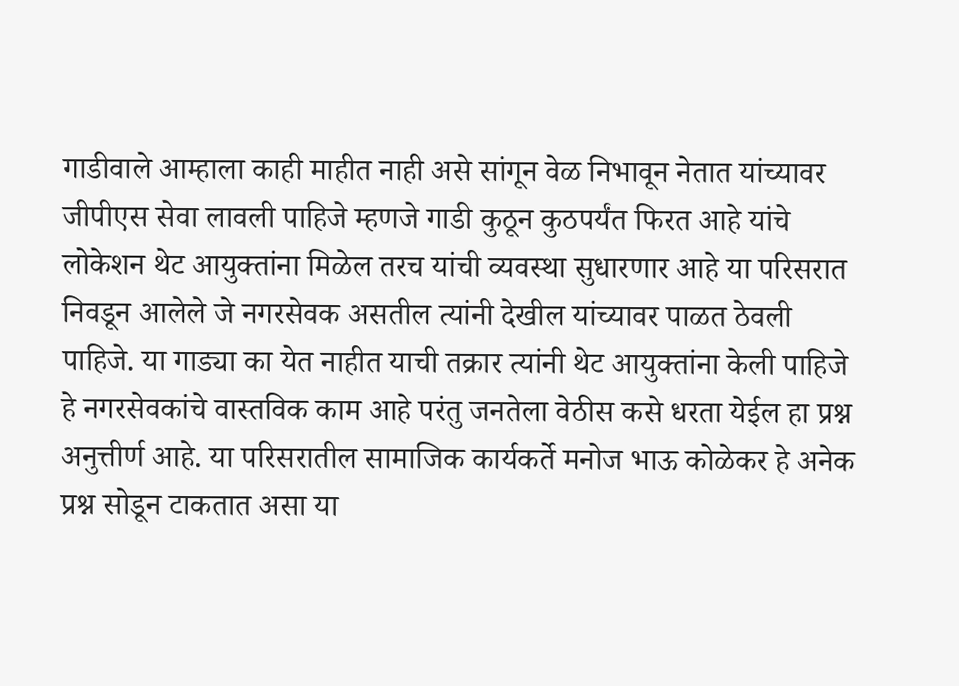गाडीवाले आम्हाला काही माहीत नाही असे सांगून वेळ निभावून नेतात यांच्यावर जीपीएस सेवा लावली पाहिजे म्हणजे गाडी कुठून कुठपर्यंत फिरत आहे यांचे लोकेशन थेट आयुक्तांना मिळेल तरच यांची व्यवस्था सुधारणार आहे या परिसरात निवडून आलेले जे नगरसेवक असतील त्यांनी देखील यांच्यावर पाळत ठेवली पाहिजे. या गाड्या का येत नाहीत याची तक्रार त्यांनी थेट आयुक्तांना केली पाहिजे हे नगरसेवकांचे वास्तविक काम आहे परंतु जनतेला वेठीस कसे धरता येईल हा प्रश्न अनुत्तीर्ण आहे. या परिसरातील सामाजिक कार्यकर्ते मनोज भाऊ कोळेकर हे अनेक प्रश्न सोडून टाकतात असा या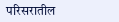परिसरातील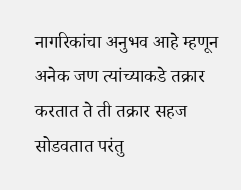नागरिकांचा अनुभव आहे म्हणून अनेक जण त्यांच्याकडे तक्रार करतात ते ती तक्रार सहज सोडवतात परंतु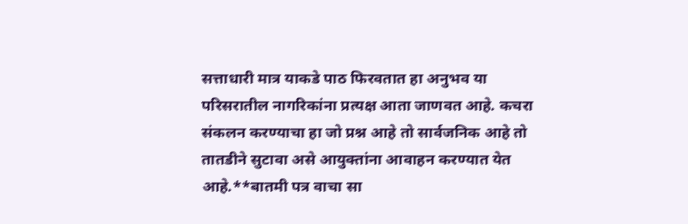सत्ताधारी मात्र याकडे पाठ फिरवतात हा अनुभव या परिसरातील नागरिकांना प्रत्यक्ष आता जाणवत आहे. कचरा संकलन करण्याचा हा जो प्रश्न आहे तो सार्वजनिक आहे तो तातडीने सुटावा असे आयुक्तांना आवाहन करण्यात येत आहे.**बातमी पत्र वाचा सा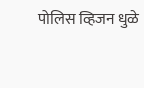पोलिस व्हिजन धुळे